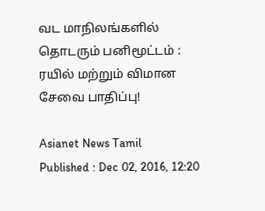வட மாநிலங்களில் தொடரும் பனிமூட்டம் : ரயில் மற்றும் விமான சேவை பாதிப்பு!

Asianet News Tamil
Published : Dec 02, 2016, 12:20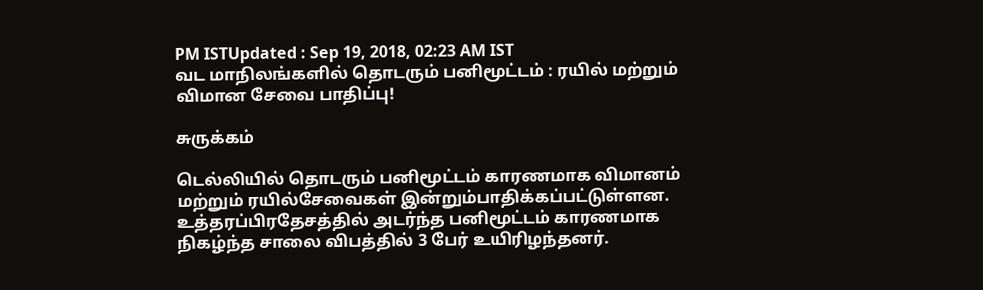PM ISTUpdated : Sep 19, 2018, 02:23 AM IST
வட மாநிலங்களில் தொடரும் பனிமூட்டம் : ரயில் மற்றும் விமான சேவை பாதிப்பு!

சுருக்கம்

டெல்லியில் தொடரும் பனிமூட்டம் காரணமாக விமானம் மற்றும் ரயில்சேவைகள் இன்றும்பாதிக்கப்பட்டுள்ளன. உத்தரப்பிரதேசத்தில் அடர்ந்த பனிமூட்டம் காரணமாக நிகழ்ந்த சாலை விபத்தில் 3 பேர் உயிரிழந்தனர்.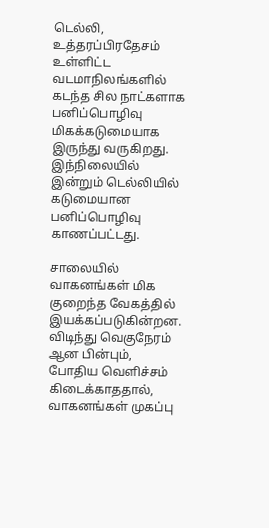டெல்லி, உத்தரப்பிரதேசம் உள்ளிட்ட வடமாநிலங்களில் கடந்த சில நாட்களாக பனிப்பொழிவு மிகக்கடுமையாக இருந்து வருகிறது. இந்நிலையில் இன்றும் டெல்லியில் கடுமையான பனிப்பொழிவு காணப்பட்டது.

சாலையில் வாகனங்கள் மிக குறைந்த வேகத்தில் இயக்கப்படுகின்றன. விடிந்து வெகுநேரம் ஆன பின்பும், போதிய வெளிச்சம் கிடைக்காததால், வாகனங்கள் முகப்பு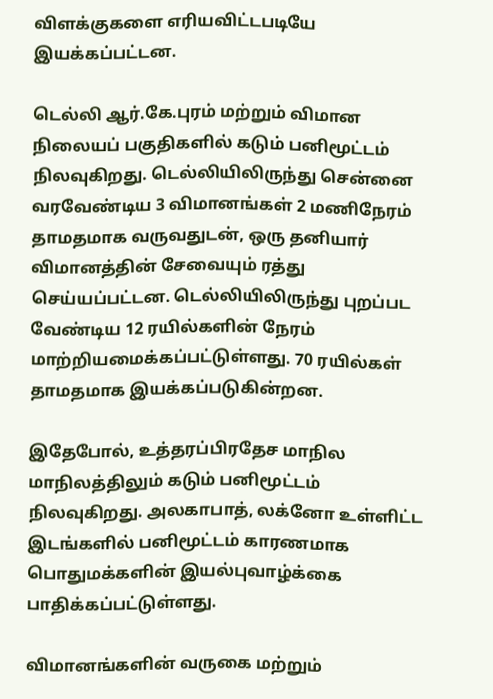விளக்குகளை எரியவிட்டபடியே இயக்கப்பட்டன.

டெல்லி ஆர்.கே.புரம் மற்றும் விமான நிலையப் பகுதிகளில் கடும் பனிமூட்டம் நிலவுகிறது. டெல்லியிலிருந்து சென்னை வரவேண்டிய 3 விமானங்கள் 2 மணிநேரம் தாமதமாக வருவதுடன், ஒரு தனியார் விமானத்தின் சேவையும் ரத்து செய்யப்பட்டன. டெல்லியிலிருந்து புறப்பட வேண்டிய 12 ரயில்களின் நேரம் மாற்றியமைக்கப்பட்டுள்ளது. 70 ரயில்கள் தாமதமாக இயக்கப்படுகின்றன.

இதேபோல், உத்தரப்பிரதேச மாநில மாநிலத்திலும் கடும் பனிமூட்டம் நிலவுகிறது. அலகாபாத், லக்னோ உள்ளிட்ட இடங்களில் பனிமூட்டம் காரணமாக பொதுமக்களின் இயல்புவாழ்க்கை பாதிக்கப்பட்டுள்ளது.

விமானங்களின் வருகை மற்றும்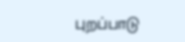புறப்பாடு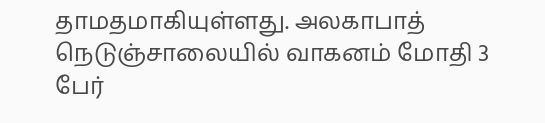தாமதமாகியுள்ளது. அலகாபாத் நெடுஞ்சாலையில் வாகனம் மோதி 3 பேர்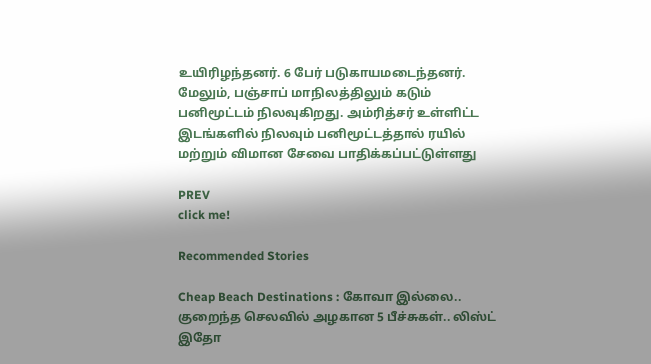உயிரிழந்தனர். 6 பேர் படுகாயமடைந்தனர். மேலும், பஞ்சாப் மாநிலத்திலும் கடும் பனிமூட்டம் நிலவுகிறது. அம்ரித்சர் உள்ளிட்ட இடங்களில் நிலவும் பனிமூட்டத்தால் ரயில் மற்றும் விமான சேவை பாதிக்கப்பட்டுள்ளது

PREV
click me!

Recommended Stories

Cheap Beach Destinations : கோவா இல்லை.. குறைந்த செலவில் அழகான 5 பீச்சுகள்.. லிஸ்ட் இதோ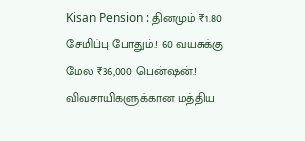Kisan Pension : தினமும் ₹1.80 சேமிப்பு போதும்.! 60 வயசுக்கு மேல ₹36,000 பென்ஷன்.! விவசாயிகளுக்கான மத்திய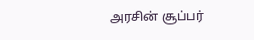அரசின் சூப்பர்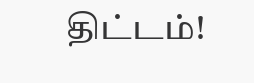திட்டம்!